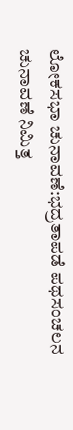ಲೋಕಸಭಾ ಚುನಾವಣೆ:ಭದ್ರತಾಪಡೆ ಪಥಸಂಚಲನ ಚುನಾವಣೆ ನಿಮಿತ್ತ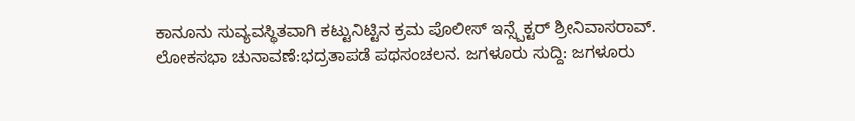ಕಾನೂನು ಸುವ್ಯವಸ್ಥಿತವಾಗಿ ಕಟ್ಟುನಿಟ್ಟಿನ ಕ್ರಮ ಪೊಲೀಸ್ ಇನ್ಸ್ಪೆಕ್ಟರ್ ಶ್ರೀನಿವಾಸರಾವ್.
ಲೋಕಸಭಾ ಚುನಾವಣೆ:ಭದ್ರತಾಪಡೆ ಪಥಸಂಚಲನ. ಜಗಳೂರು ಸುದ್ದಿ: ಜಗಳೂರು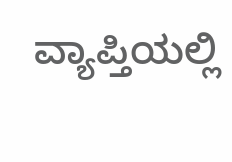ವ್ಯಾಪ್ತಿಯಲ್ಲಿ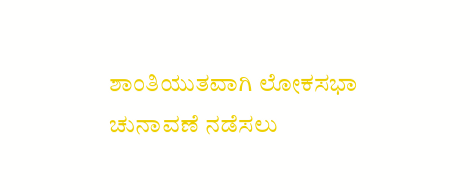ಶಾಂತಿಯುತವಾಗಿ ಲೋಕಸಭಾ ಚುನಾವಣೆ ನಡೆಸಲು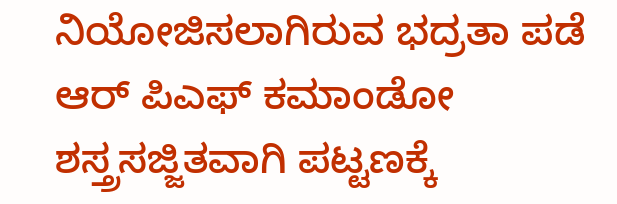ನಿಯೋಜಿಸಲಾಗಿರುವ ಭದ್ರತಾ ಪಡೆ ಆರ್ ಪಿಎಫ್ ಕಮಾಂಡೋ ಶಸ್ತ್ರಸಜ್ಜಿತವಾಗಿ ಪಟ್ಟಣಕ್ಕೆ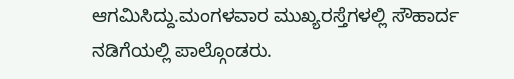ಆಗಮಿಸಿದ್ದು.ಮಂಗಳವಾರ ಮುಖ್ಯರಸ್ತೆಗಳಲ್ಲಿ ಸೌಹಾರ್ದ ನಡಿಗೆಯಲ್ಲಿ ಪಾಲ್ಗೊಂಡರು.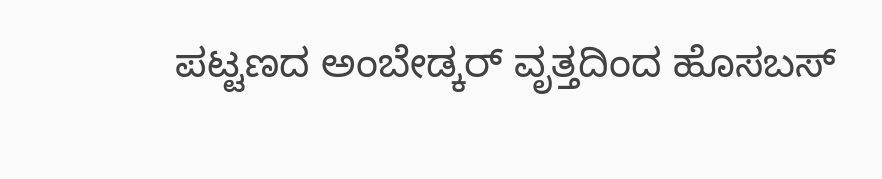ಪಟ್ಟಣದ ಅಂಬೇಡ್ಕರ್ ವೃತ್ತದಿಂದ ಹೊಸಬಸ್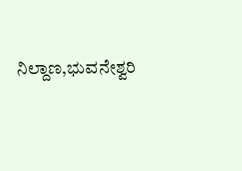ನಿಲ್ದಾಣ,ಭುವನೇಶ್ವರಿ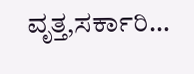ವೃತ್ತ,ಸರ್ಕಾರಿ…